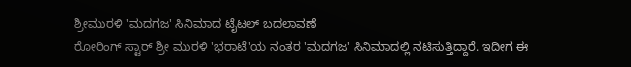ಶ್ರೀಮುರಳಿ 'ಮದಗಜ' ಸಿನಿಮಾದ ಟೈಟಲ್ ಬದಲಾವಣೆ
ರೋರಿಂಗ್ ಸ್ಟಾರ್ ಶ್ರೀ ಮುರಳಿ 'ಭರಾಟೆ'ಯ ನಂತರ 'ಮದಗಜ' ಸಿನಿಮಾದಲ್ಲಿ ನಟಿಸುತ್ತಿದ್ದಾರೆ. ಇದೀಗ ಈ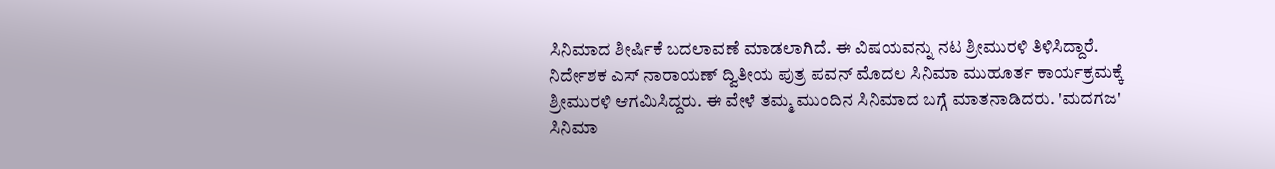ಸಿನಿಮಾದ ಶೀರ್ಷಿಕೆ ಬದಲಾವಣೆ ಮಾಡಲಾಗಿದೆ. ಈ ವಿಷಯವನ್ನು ನಟ ಶ್ರೀಮುರಳಿ ತಿಳಿಸಿದ್ದಾರೆ.
ನಿರ್ದೇಶಕ ಎಸ್ ನಾರಾಯಣ್ ದ್ವಿತೀಯ ಪುತ್ರ ಪವನ್ ಮೊದಲ ಸಿನಿಮಾ ಮುಹೂರ್ತ ಕಾರ್ಯಕ್ರಮಕ್ಕೆ ಶ್ರೀಮುರಳಿ ಆಗಮಿಸಿದ್ದರು. ಈ ವೇಳೆ ತಮ್ಮ ಮುಂದಿನ ಸಿನಿಮಾದ ಬಗ್ಗೆ ಮಾತನಾಡಿದರು. 'ಮದಗಜ' ಸಿನಿಮಾ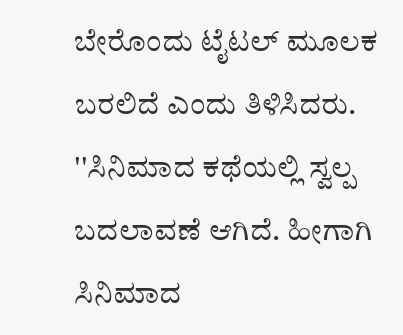ಬೇರೊಂದು ಟೈಟಲ್ ಮೂಲಕ ಬರಲಿದೆ ಎಂದು ತಿಳಿಸಿದರು.
''ಸಿನಿಮಾದ ಕಥೆಯಲ್ಲಿ ಸ್ವಲ್ಪ ಬದಲಾವಣೆ ಆಗಿದೆ. ಹೀಗಾಗಿ ಸಿನಿಮಾದ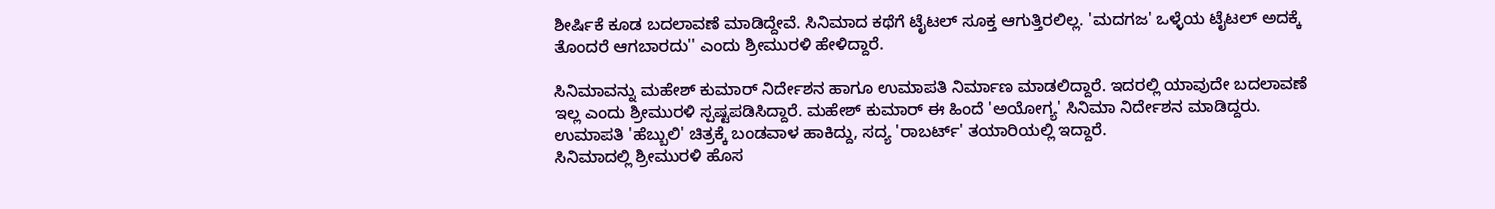ಶೀರ್ಷಿಕೆ ಕೂಡ ಬದಲಾವಣೆ ಮಾಡಿದ್ದೇವೆ. ಸಿನಿಮಾದ ಕಥೆಗೆ ಟೈಟಲ್ ಸೂಕ್ತ ಆಗುತ್ತಿರಲಿಲ್ಲ. 'ಮದಗಜ' ಒಳ್ಳೆಯ ಟೈಟಲ್ ಅದಕ್ಕೆ ತೊಂದರೆ ಆಗಬಾರದು'' ಎಂದು ಶ್ರೀಮುರಳಿ ಹೇಳಿದ್ದಾರೆ.

ಸಿನಿಮಾವನ್ನು ಮಹೇಶ್ ಕುಮಾರ್ ನಿರ್ದೇಶನ ಹಾಗೂ ಉಮಾಪತಿ ನಿರ್ಮಾಣ ಮಾಡಲಿದ್ದಾರೆ. ಇದರಲ್ಲಿ ಯಾವುದೇ ಬದಲಾವಣೆ ಇಲ್ಲ ಎಂದು ಶ್ರೀಮುರಳಿ ಸ್ಪಷ್ಟಪಡಿಸಿದ್ದಾರೆ. ಮಹೇಶ್ ಕುಮಾರ್ ಈ ಹಿಂದೆ 'ಅಯೋಗ್ಯ' ಸಿನಿಮಾ ನಿರ್ದೇಶನ ಮಾಡಿದ್ದರು. ಉಮಾಪತಿ 'ಹೆಬ್ಬುಲಿ' ಚಿತ್ರಕ್ಕೆ ಬಂಡವಾಳ ಹಾಕಿದ್ದು, ಸದ್ಯ 'ರಾಬರ್ಟ್' ತಯಾರಿಯಲ್ಲಿ ಇದ್ದಾರೆ.
ಸಿನಿಮಾದಲ್ಲಿ ಶ್ರೀಮುರಳಿ ಹೊಸ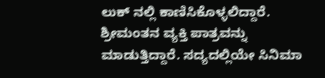ಲುಕ್ ನಲ್ಲಿ ಕಾಣಿಸಿಕೊಳ್ಳಲಿದ್ದಾರೆ. ಶ್ರೀಮಂತನ ವ್ಯಕ್ತಿ ಪಾತ್ರವನ್ನು ಮಾಡುತ್ತಿದ್ದಾರೆ. ಸದ್ಯದಲ್ಲಿಯೇ ಸಿನಿಮಾ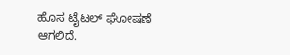ಹೊಸ ಟೈಟಲ್ ಘೋಷಣೆ ಆಗಲಿದೆ.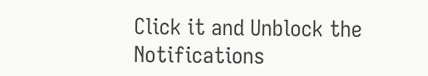Click it and Unblock the Notifications